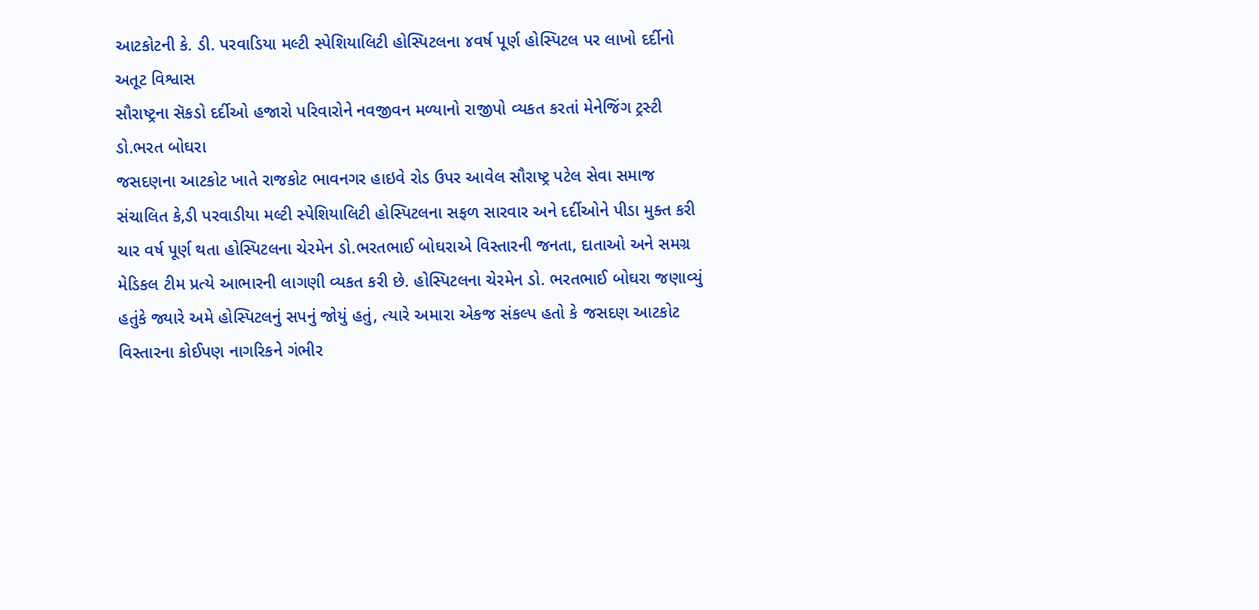આટકોટની કે. ડી. પરવાડિયા મલ્ટી સ્પેશિયાલિટી હોસ્પિટલના ૪વર્ષ પૂર્ણ હોસ્પિટલ પર લાખો દર્દીનો અતૂટ વિશ્વાસ
સૌરાષ્ટ્રના સૅકડો દર્દીઓ હજારો પરિવારોને નવજીવન મળ્યાનો રાજીપો વ્યકત કરતાં મેનેજિંગ ટ્રસ્ટી ડો.ભરત બોઘરા
જસદણના આટકોટ ખાતે રાજકોટ ભાવનગર હાઇવે રોડ ઉપર આવેલ સૌરાષ્ટ્ર પટેલ સેવા સમાજ સંચાલિત કે,ડી પરવાડીયા મલ્ટી સ્પેશિયાલિટી હોસ્પિટલના સફળ સારવાર અને દર્દીઓને પીડા મુક્ત કરી ચાર વર્ષ પૂર્ણ થતા હોસ્પિટલના ચેરમેન ડો.ભરતભાઈ બોઘરાએ વિસ્તારની જનતા, દાતાઓ અને સમગ્ર મેડિકલ ટીમ પ્રત્યે આભારની લાગણી વ્યકત કરી છે. હોસ્પિટલના ચેરમેન ડો. ભરતભાઈ બોઘરા જણાવ્યું હતુંકે જ્યારે અમે હોસ્પિટલનું સપનું જોયું હતું, ત્યારે અમારા એકજ સંકલ્પ હતો કે જસદણ આટકોટ વિસ્તારના કોઈપણ નાગરિકને ગંભીર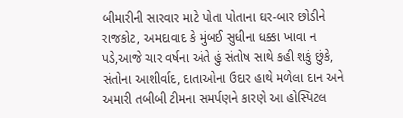બીમારીની સારવાર માટે પોતા પોતાના ઘર-બાર છોડીને રાજકોટ, અમદાવાદ કે મુંબઈ સુધીના ધક્કા ખાવા ન પડે,આજે ચાર વર્ષના અંતે હું સંતોષ સાથે કહી શકું છુંકે, સંતોના આશીર્વાદ, દાતાઓના ઉદાર હાથે મળેલા દાન અને અમારી તબીબી ટીમના સમર્પણને કારણે આ હોસ્પિટલ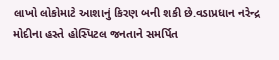લાખો લોકોમાટે આશાનું કિરણ બની શકી છે.વડાપ્રધાન નરેન્દ્ર મોદીના હસ્તે હોસ્પિટલ જનતાને સમર્પિત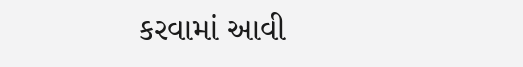કરવામાં આવી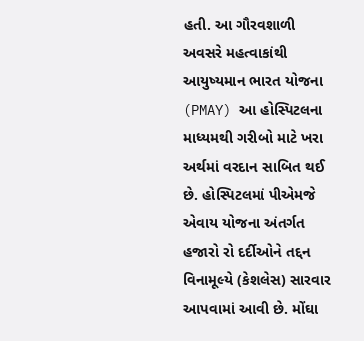હતી. આ ગૌરવશાળી અવસરે મહત્વાકાંથી આયુષ્યમાન ભારત યોજના (PMAY) આ હોસ્પિટલના માધ્યમથી ગરીબો માટે ખરા અર્થમાં વરદાન સાબિત થઈ છે. હોસ્પિટલમાં પીએમજે એવાય યોજના અંતર્ગત હજારો રો દર્દીઓને તદ્દન વિનામૂલ્યે (કેશલેસ) સારવાર આપવામાં આવી છે. મોંઘા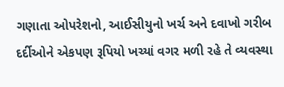ગણાતા ઓપરેશનો, આઈસીયુનો ખર્ચ અને દવાખો ગરીબ દર્દીઓને એકપણ રૂપિયો ખચ્યાં વગર મળી રહે તે વ્યવસ્થા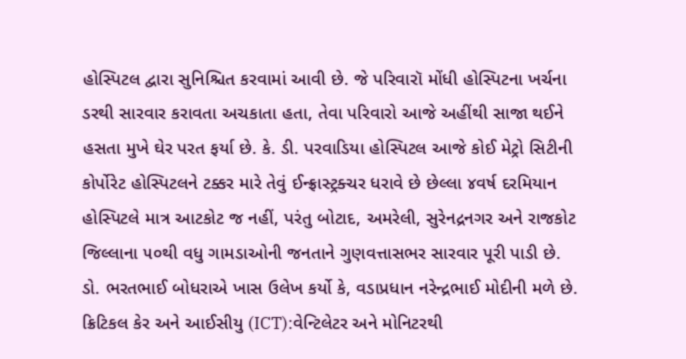હોસ્પિટલ દ્વારા સુનિશ્ચિત કરવામાં આવી છે. જે પરિવારૉ મોંધી હોસ્પિટના ખર્ચના ડરથી સારવાર કરાવતા અચકાતા હતા, તેવા પરિવારો આજે અહીંથી સાજા થઈને હસતા મુખે ઘેર પરત ફર્યા છે. કે. ડી. પરવાડિયા હોસ્પિટલ આજે કોઈ મેટ્રો સિટીની કોર્પોરેટ હોસ્પિટલને ટક્કર મારે તેવું ઈન્ફ્રાસ્ટ્રક્ચર ધરાવે છે છેલ્લા ૪વર્ષ દરમિયાન હોસ્પિટલે માત્ર આટકોટ જ નહીં, પરંતુ બોટાદ, અમરેલી, સુરેનદ્રનગર અને રાજકોટ જિલ્લાના ૫૦થી વધુ ગામડાઓની જનતાને ગુણવત્તાસભર સારવાર પૂરી પાડી છે. ડો. ભરતભાઈ બોધરાએ ખાસ ઉલેખ કર્યો કે, વડાપ્રધાન નરેન્દ્રભાઈ મોદીની મળે છે. ક્રિટિકલ કેર અને આઈસીયુ (ICT):વેન્ટિલેટર અને મોનિટરથી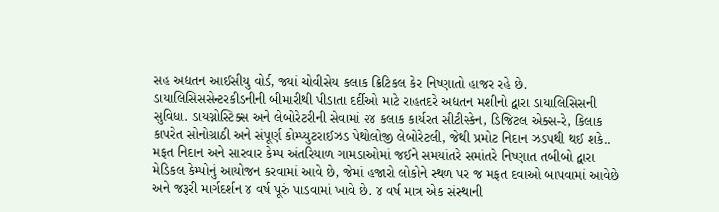સહ અદ્યતન આઈસીયુ વોર્ડ, જ્યાં ચોવીસેય કલાક ક્રિટિકલ કેર નિષ્ણાતો હાજર રહે છે. ડાયાલિસિસસેન્ટરકીડનીની બીમારીથી પીડાતા દર્દીઓ માટે રાહતદરે અદ્યતન મશીનો દ્વારા ડાયાલિસિસની સુવિધા. ડાયગ્નોસ્ટિક્સ અને લેબોરેટરીની સેવામાં ૨૪ કલાક કાર્યરત સીટીસ્કેન, ડિજિટલ એક્સ-રે, કિલાક કાપરેત સોનોગ્રાઠી અને સંપૂર્ણ કોમ્પ્યુટરાઈઝડ પેથોલોજી લેબોરેટલી, જેથી પ્રમોટ નિદાન ઝડપથી થઈ શકે.. મફત નિદાન અને સારવાર કેમ્પ અંતરિયાળ ગામડાઓમાં જઈને સમયાંતરે સમાંતરે નિષ્ણાત તબીબો દ્વારા મેડિકલ કેમ્પોનું આયોજન કરવામાં આવે છે, જેમાં હજારો લોકોને સ્થળ પર જ મફત દવાઓ બાપવામાં આવેછે અને જરૂરી માર્ગદર્શન ૪ વર્ષ પૂરું પાડવામાં ખાવે છે. ૪ વર્ષ માત્ર એક સંસ્થાની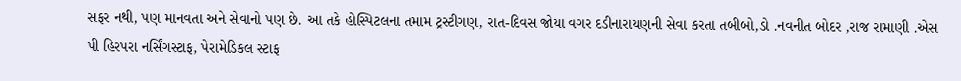સફર નથી, પણ માનવતા અને સેવાનો પણ છે. આ તકે હોસ્પિટલના તમામ ટ્રસ્ટીગણ, રાત-દિવસ જોયા વગર દડીનારાયણની સેવા કરતા તબીબો,ડો .નવનીત બોદર ,રાજ રામાણી .એસ પી હિરપરા નર્સિંગસ્ટાફ, પેરામેડિકલ સ્ટાફ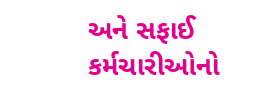અને સફાઈ કર્મચારીઓનો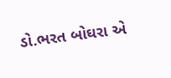ડો.ભરત બોઘરા એ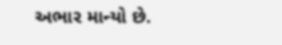અભાર માન્યો છે.